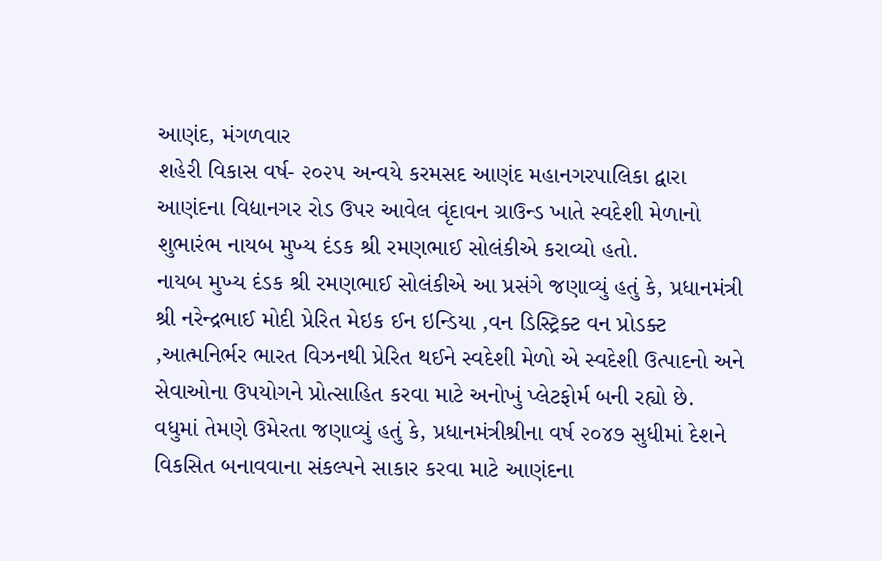આણંદ, મંગળવાર
શહેરી વિકાસ વર્ષ- ૨૦૨૫ અન્વયે કરમસદ આણંદ મહાનગરપાલિકા દ્વારા આણંદના વિદ્યાનગર રોડ ઉપર આવેલ વૃંદાવન ગ્રાઉન્ડ ખાતે સ્વદેશી મેળાનો શુભારંભ નાયબ મુખ્ય દંડક શ્રી રમણભાઈ સોલંકીએ કરાવ્યો હતો.
નાયબ મુખ્ય દંડક શ્રી રમણભાઈ સોલંકીએ આ પ્રસંગે જણાવ્યું હતું કે, પ્રધાનમંત્રી શ્રી નરેન્દ્રભાઈ મોદી પ્રેરિત મેઇક ઈન ઇન્ડિયા ,વન ડિસ્ટ્રિક્ટ વન પ્રોડક્ટ ,આત્મનિર્ભર ભારત વિઝનથી પ્રેરિત થઈને સ્વદેશી મેળો એ સ્વદેશી ઉત્પાદનો અને સેવાઓના ઉપયોગને પ્રોત્સાહિત કરવા માટે અનોખું પ્લેટફોર્મ બની રહ્યો છે.
વધુમાં તેમણે ઉમેરતા જણાવ્યું હતું કે, પ્રધાનમંત્રીશ્રીના વર્ષ ૨૦૪૭ સુધીમાં દેશને વિકસિત બનાવવાના સંકલ્પને સાકાર કરવા માટે આણંદના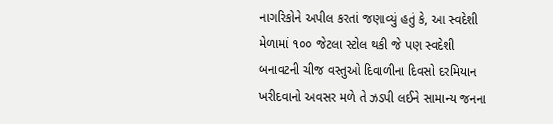નાગરિકોને અપીલ કરતાં જણાવ્યું હતું કે, આ સ્વદેશી મેળામાં ૧૦૦ જેટલા સ્ટોલ થકી જે પણ સ્વદેશી બનાવટની ચીજ વસ્તુઓ દિવાળીના દિવસો દરમિયાન ખરીદવાનો અવસર મળે તે ઝડપી લઈને સામાન્ય જનના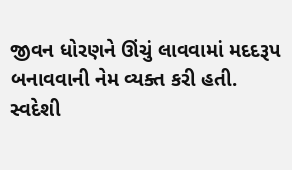જીવન ધોરણને ઊંચું લાવવામાં મદદરૂપ બનાવવાની નેમ વ્યક્ત કરી હતી.
સ્વદેશી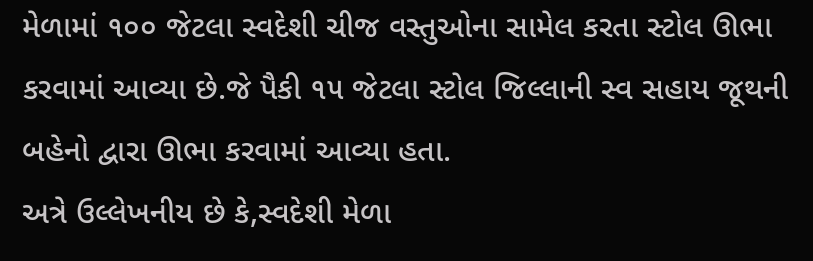મેળામાં ૧૦૦ જેટલા સ્વદેશી ચીજ વસ્તુઓના સામેલ કરતા સ્ટોલ ઊભા કરવામાં આવ્યા છે.જે પૈકી ૧૫ જેટલા સ્ટોલ જિલ્લાની સ્વ સહાય જૂથની બહેનો દ્વારા ઊભા કરવામાં આવ્યા હતા.
અત્રે ઉલ્લેખનીય છે કે,સ્વદેશી મેળા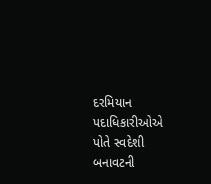દરમિયાન પદાધિકારીઓએ પોતે સ્વદેશી બનાવટની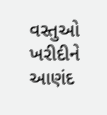વસ્તુઓ ખરીદીને આણંદ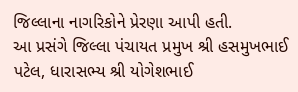જિલ્લાના નાગરિકોને પ્રેરણા આપી હતી.
આ પ્રસંગે જિલ્લા પંચાયત પ્રમુખ શ્રી હસમુખભાઈ પટેલ, ધારાસભ્ય શ્રી યોગેશભાઈ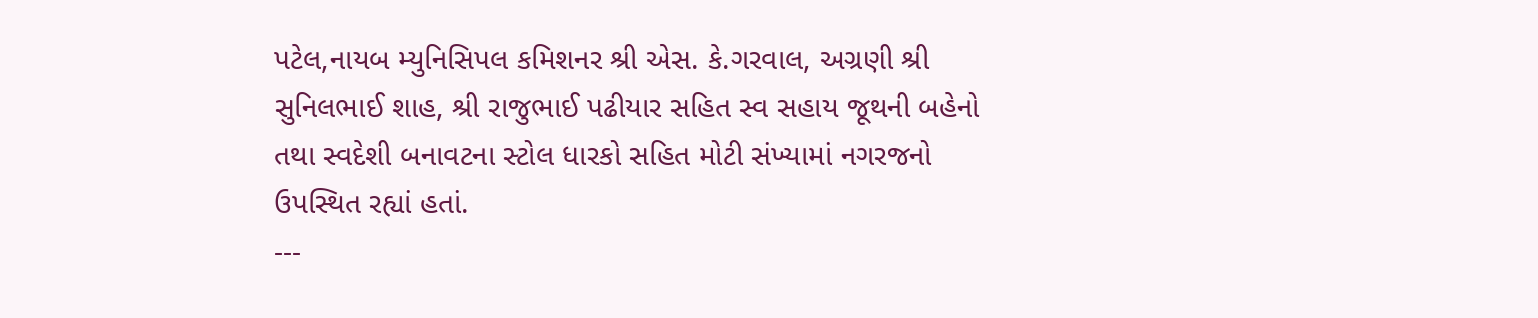પટેલ,નાયબ મ્યુનિસિપલ કમિશનર શ્રી એસ. કે.ગરવાલ, અગ્રણી શ્રી સુનિલભાઈ શાહ, શ્રી રાજુભાઈ પઢીયાર સહિત સ્વ સહાય જૂથની બહેનો તથા સ્વદેશી બનાવટના સ્ટોલ ધારકો સહિત મોટી સંખ્યામાં નગરજનો ઉપસ્થિત રહ્યાં હતાં.
---